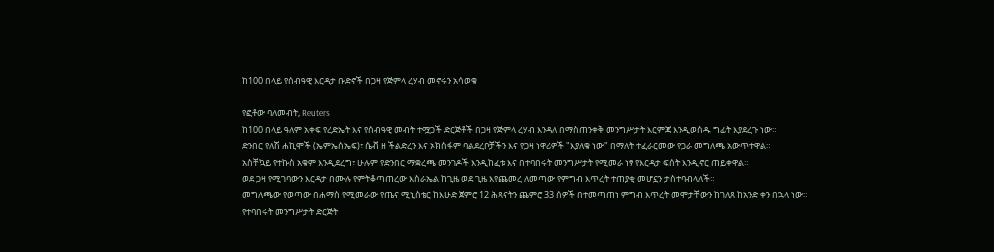ከ100 በላይ የሰብዓዊ እርዳታ ቡድኖች በጋዛ የጅምላ ረሃብ መኖሩን አሳወቁ

የፎቶው ባለመብት, Reuters
ከ100 በላይ ዓለም አቀፍ የረድኤት እና የሰብዓዊ መብት ተሟጋች ድርጅቶች በጋዛ የጅምላ ረሃብ እንዳለ በማስጠንቀቅ መንግሥታት እርምጃ እንዲወስዱ ግፊት እያደረጉ ነው።
ድንበር የለሽ ሐኪሞች (ኤምኤስኤፍ)፣ ሴቭ ዘ ችልድረን እና ኦክስፋም ባልደረቦቻችን እና የጋዛ ነዋሪዎች "እያለቁ ነው" በማለት ተፈራርመው የጋራ መግለጫ አውጥተዋል።
አስቸኳይ የተኩስ አቁም እንዲደረግ፣ ሁሉም የድንበር ማቋረጫ መንገዶች እንዲከፈቱ እና በተባበሩት መንግሥታት የሚመራ ነፃ የእርዳታ ፍሰት እንዲኖር ጠይቀዋል።
ወደ ጋዛ የሚገባውን እርዳታ በሙሉ የምትቆጣጠረው እስራኤል ከጊዜ ወደ ጊዜ እየጨመረ ለመጣው የምግብ እጥረት ተጠያቂ መሆኗን ታስተባብላለች።
መግለጫው የወጣው በሐማስ የሚመራው የጤና ሚኒስቴር ከእሁድ ጀምሮ 12 ሕጻናትን ጨምሮ 33 ሰዎች በተመጣጠነ ምግብ እጥረት መሞታቸውን ከገለጸ ከአንድ ቀን በኋላ ነው።
የተባበሩት መንግሥታት ድርጅት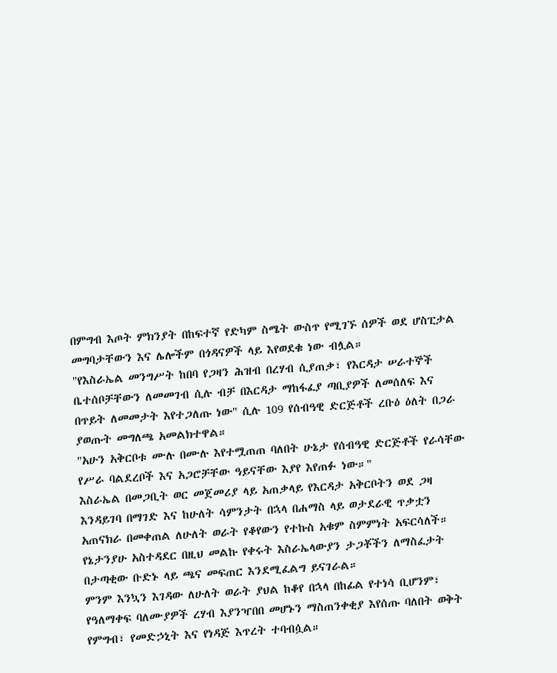በምግብ እጦት ምክንያት በከፍተኛ የድካም ስሜት ውስጥ የሚገኙ ሰዎች ወደ ሆስፒታል መግባታቸውን እና ሌሎችም በጎዳናዎች ላይ እየወደቁ ነው ብሏል።
"የእስራኤል መንግሥት ከበባ የጋዛን ሕዝብ በረሃብ ሲያጠቃ፣ የእርዳታ ሠራተኞች ቤተሰቦቻቸውን ለመመገብ ሲሉ ብቻ በእርዳታ ማከፋፈያ ጣቢያዎች ለመሰለፍ እና በጥይት ለመመታት እየተጋለጡ ነው" ሲሉ 109 የሰብዓዊ ድርጅቶች ረቡዕ ዕለት በጋራ ያወጡት መግለጫ አመልክተዋል።
"አሁን አቅርቦቱ ሙሉ በሙሉ እየተሟጠጠ ባለበት ሁኔታ የሰብዓዊ ድርጅቶች የራሳቸው የሥራ ባልደረቦች እና አጋሮቻቸው ዓይናቸው እያየ እየጠፉ ነው።"
እስራኤል በመጋቢት ወር መጀመሪያ ላይ አጠቃላይ የእርዳታ አቅርቦትን ወደ ጋዛ እንዳይገባ በማገድ እና ከሁለት ሳምንታት በኋላ በሐማስ ላይ ወታደራዊ ጥቃቷን አጠናክራ በመቀጠል ለሁለት ወራት የቆየውን የተኩስ አቁም ስምምነት አፍርሳለች።
የኔታንያሁ አስተዳደር በዚህ መልኩ የቀሩት እስራኤላውያን ታጋቾችን ለማስፈታት በታጣቂው ቡድኑ ላይ ጫና መፍጠር እንደሚፈልግ ይናገራል።
ምንም እንኳን እገዳው ለሁለት ወራት ያህል ከቆየ በኋላ በከፊል የተነሳ ቢሆንም፣ የዓለማቀፍ ባለሙያዎች ረሃብ እያንዣበበ መሆኑን ማስጠንቀቂያ እየሰጡ ባለበት ወቅት የምግብ፣ የመድኃኒት እና የነዳጅ እጥረት ተባብሷል።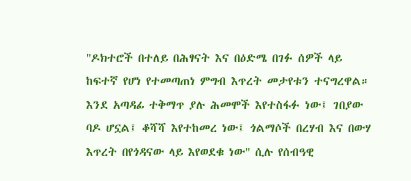"ዶክተሮች በተለይ በሕፃናት እና በዕድሜ በገፉ ሰዎች ላይ ከፍተኛ የሆነ የተመጣጠነ ምግብ እጥረት መታየቱን ተናግረዋል። እንደ አጣዳፊ ተቅማጥ ያሉ ሕመሞች እየተስፋፉ ነው፤ ገበያው ባዶ ሆኗል፤ ቆሻሻ እየተከመረ ነው፤ ጎልማሶች በረሃብ እና በውሃ እጥረት በየጎዳናው ላይ እየወደቁ ነው" ሲሉ የሰብዓዊ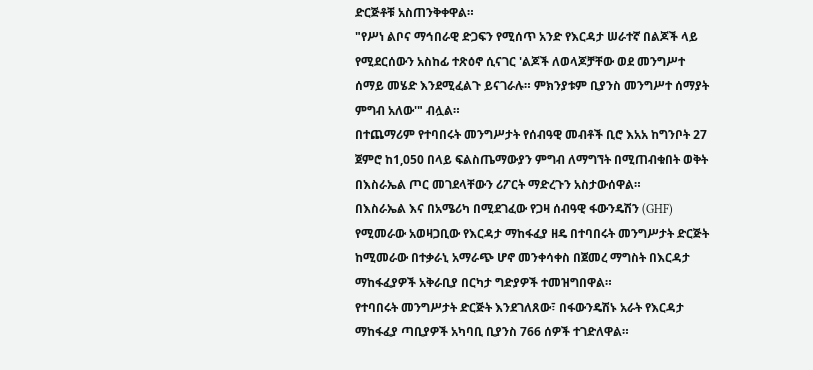ድርጅቶቹ አስጠንቅቀዋል።
"የሥነ ልቦና ማኅበራዊ ድጋፍን የሚሰጥ አንድ የእርዳታ ሠራተኛ በልጆች ላይ የሚደርሰውን አስከፊ ተጽዕኖ ሲናገር 'ልጆች ለወላጆቻቸው ወደ መንግሥተ ሰማይ መሄድ እንደሚፈልጉ ይናገራሉ። ምክንያቱም ቢያንስ መንግሥተ ሰማያት ምግብ አለው'" ብሏል።
በተጨማሪም የተባበሩት መንግሥታት የሰብዓዊ መብቶች ቢሮ እአአ ከግንቦት 27 ጀምሮ ከ1,050 በላይ ፍልስጤማውያን ምግብ ለማግኘት በሚጠብቁበት ወቅት በእስራኤል ጦር መገደላቸውን ሪፖርት ማድረጉን አስታውሰዋል።
በእስራኤል እና በአሜሪካ በሚደገፈው የጋዛ ሰብዓዊ ፋውንዴሽን (GHF) የሚመራው አወዛጋቢው የእርዳታ ማከፋፈያ ዘዴ በተባበሩት መንግሥታት ድርጅት ከሚመራው በተቃራኒ አማራጭ ሆኖ መንቀሳቀስ በጀመረ ማግስት በእርዳታ ማከፋፈያዎች አቅራቢያ በርካታ ግድያዎች ተመዝግበዋል።
የተባበሩት መንግሥታት ድርጅት እንደገለጸው፣ በፋውንዴሽኑ አራት የእርዳታ ማከፋፈያ ጣቢያዎች አካባቢ ቢያንስ 766 ሰዎች ተገድለዋል።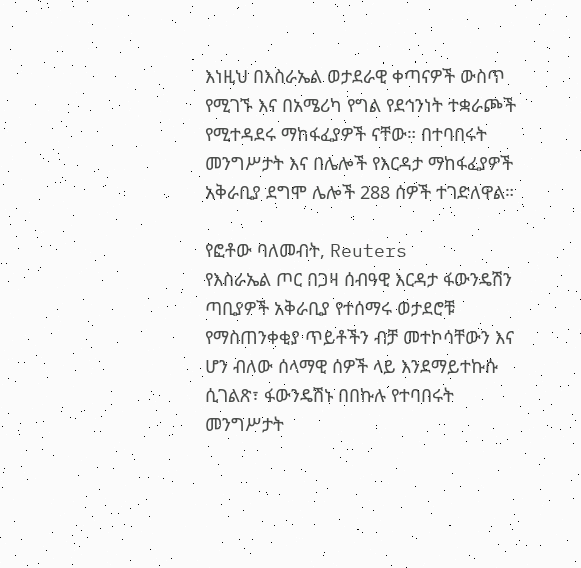እነዚህ በእስራኤል ወታደራዊ ቀጣናዎች ውስጥ የሚገኙ እና በአሜሪካ የግል የደኅንነት ተቋራጮች የሚተዳደሩ ማከፋፈያዎች ናቸው። በተባበሩት መንግሥታት እና በሌሎች የእርዳታ ማከፋፈያዎች አቅራቢያ ደግሞ ሌሎች 288 ሰዎች ተገድለዋል።

የፎቶው ባለመብት, Reuters
የእስራኤል ጦር በጋዛ ሰብዓዊ እርዳታ ፋውንዴሽን ጣቢያዎች አቅራቢያ የተሰማሩ ወታደሮቹ የማስጠንቀቂያ ጥይቶችን ብቻ መተኮሳቸውን እና ሆን ብለው ሰላማዊ ሰዎች ላይ እንደማይተኩሱ ሲገልጽ፣ ፋውንዴሽኑ በበኩሉ የተባበሩት መንግሥታት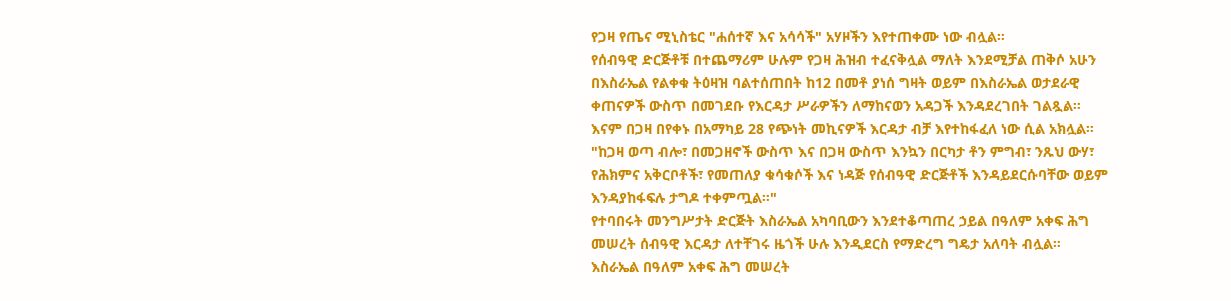የጋዛ የጤና ሚኒስቴር "ሐሰተኛ እና አሳሳች" አሃዞችን እየተጠቀሙ ነው ብሏል።
የሰብዓዊ ድርጅቶቹ በተጨማሪም ሁሉም የጋዛ ሕዝብ ተፈናቅሏል ማለት እንደሚቻል ጠቅሶ አሁን በእስራኤል የልቀቁ ትዕዛዝ ባልተሰጠበት ከ12 በመቶ ያነሰ ግዛት ወይም በእስራኤል ወታደራዊ ቀጠናዎች ውስጥ በመገደቡ የእርዳታ ሥራዎችን ለማከናወን አዳጋች እንዳደረገበት ገልጿል።
እናም በጋዛ በየቀኑ በአማካይ 28 የጭነት መኪናዎች እርዳታ ብቻ እየተከፋፈለ ነው ሲል አክሏል።
"ከጋዛ ወጣ ብሎ፣ በመጋዘኖች ውስጥ እና በጋዛ ውስጥ እንኳን በርካታ ቶን ምግብ፣ ንጹህ ውሃ፣ የሕክምና አቅርቦቶች፣ የመጠለያ ቁሳቁሶች እና ነዳጅ የሰብዓዊ ድርጅቶች እንዳይደርሱባቸው ወይም እንዳያከፋፍሉ ታግዶ ተቀምጧል።"
የተባበሩት መንግሥታት ድርጅት እስራኤል አካባቢውን እንደተቆጣጠረ ኃይል በዓለም አቀፍ ሕግ መሠረት ሰብዓዊ እርዳታ ለተቸገሩ ዜጎች ሁሉ እንዲደርስ የማድረግ ግዴታ አለባት ብሏል።
እስራኤል በዓለም አቀፍ ሕግ መሠረት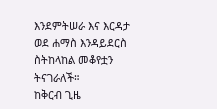እንደምትሠራ እና እርዳታ ወደ ሐማስ እንዳይደርስ ስትከላከል መቆየቷን ትናገራለች።
ከቅርብ ጊዜ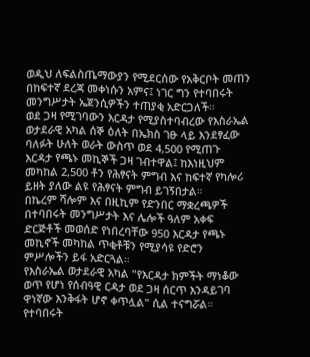ወዲህ ለፍልስጤማውያን የሚደርሰው የአቅርቦት መጠን በከፍተኛ ደረጃ መቀነሱን አምና፤ ነገር ግን የተባበሩት መንግሥታት ኤጀንሲዎችን ተጠያቂ አድርጋለች።
ወደ ጋዛ የሚገባውን እርዳታ የሚያስተባብረው የእስራኤል ወታደራዊ አካል ሰኞ ዕለት በኤክስ ገፁ ላይ እንደፃፈው ባለፉት ሁለት ወራት ውስጥ ወደ 4,500 የሚጠጉ እርዳታ የጫኑ መኪኞች ጋዛ ገብተዋል፤ ከእነዚህም መካከል 2,500 ቶን የሕፃናት ምግብ እና ከፍተኛ የካሎሪ ይዘት ያለው ልዩ የሕፃናት ምግብ ይገኝበታል።
በኬረም ሻሎም እና በዚኪም የድንበር ማቋረጫዎች በተባበሩት መንግሥታት እና ሌሎች ዓለም አቀፍ ድርጅቶች መወሰድ የነበረባቸው 950 እርዳታ የጫኑ መኪኖች መካከል ጥቂቶቹን የሚያሳዩ የድሮን ምሥሎችን ይፋ አድርጓል።
የእስራኤል ወታደራዊ አካል "የእርዳታ ክምችት ማነቆው ወጥ የሆነ የሰብዓዊ ርዳታ ወደ ጋዛ ሰርጥ እንዳይገባ ዋነኛው እንቅፋት ሆኖ ቀጥሏል" ሲል ተናግሯል።
የተባበሩት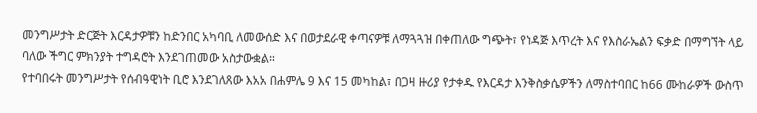መንግሥታት ድርጅት እርዳታዎቹን ከድንበር አካባቢ ለመውሰድ እና በወታደራዊ ቀጣናዎቹ ለማጓጓዝ በቀጠለው ግጭት፣ የነዳጅ እጥረት እና የእስራኤልን ፍቃድ በማግኘት ላይ ባለው ችግር ምክንያት ተግዳሮት እንደገጠመው አስታውቋል።
የተባበሩት መንግሥታት የሰብዓዊነት ቢሮ እንደገለጸው እአአ በሐምሌ 9 እና 15 መካከል፣ በጋዛ ዙሪያ የታቀዱ የእርዳታ እንቅስቃሴዎችን ለማስተባበር ከ66 ሙከራዎች ውስጥ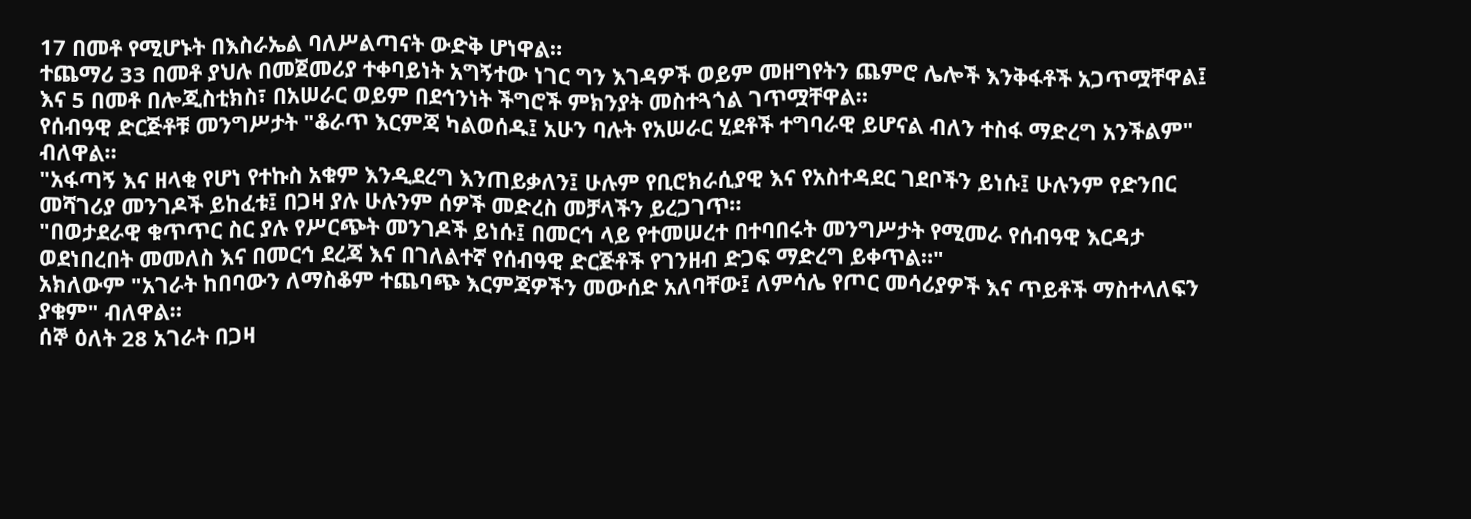17 በመቶ የሚሆኑት በእስራኤል ባለሥልጣናት ውድቅ ሆነዋል።
ተጨማሪ 33 በመቶ ያህሉ በመጀመሪያ ተቀባይነት አግኝተው ነገር ግን እገዳዎች ወይም መዘግየትን ጨምሮ ሌሎች እንቅፋቶች አጋጥሟቸዋል፤ እና 5 በመቶ በሎጂስቲክስ፣ በአሠራር ወይም በደኅንነት ችግሮች ምክንያት መስተጓጎል ገጥሟቸዋል።
የሰብዓዊ ድርጅቶቹ መንግሥታት "ቆራጥ እርምጃ ካልወሰዱ፤ አሁን ባሉት የአሠራር ሂደቶች ተግባራዊ ይሆናል ብለን ተስፋ ማድረግ አንችልም" ብለዋል።
"አፋጣኝ እና ዘላቂ የሆነ የተኩስ አቁም እንዲደረግ እንጠይቃለን፤ ሁሉም የቢሮክራሲያዊ እና የአስተዳደር ገደቦችን ይነሱ፤ ሁሉንም የድንበር መሻገሪያ መንገዶች ይከፈቱ፤ በጋዛ ያሉ ሁሉንም ሰዎች መድረስ መቻላችን ይረጋገጥ።
"በወታደራዊ ቁጥጥር ስር ያሉ የሥርጭት መንገዶች ይነሱ፤ በመርኅ ላይ የተመሠረተ በተባበሩት መንግሥታት የሚመራ የሰብዓዊ እርዳታ ወደነበረበት መመለስ እና በመርኅ ደረጃ እና በገለልተኛ የሰብዓዊ ድርጅቶች የገንዘብ ድጋፍ ማድረግ ይቀጥል።"
አክለውም "አገራት ከበባውን ለማስቆም ተጨባጭ እርምጃዎችን መውሰድ አለባቸው፤ ለምሳሌ የጦር መሳሪያዎች እና ጥይቶች ማስተላለፍን ያቁም" ብለዋል።
ሰኞ ዕለት 28 አገራት በጋዛ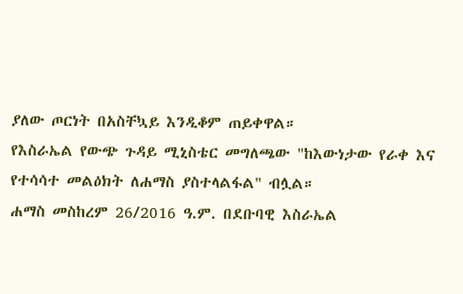ያለው ጦርነት በአስቸኳይ እንዲቆም ጠይቀዋል።
የእስራኤል የውጭ ጉዳይ ሚኒስቴር መግለጫው "ከእውነታው የራቀ እና የተሳሳተ መልዕክት ለሐማስ ያስተላልፋል" ብሏል።
ሐማስ መስከረም 26/2016 ዓ.ም. በደቡባዊ እስራኤል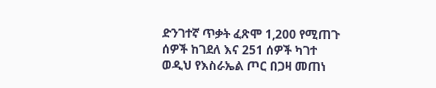ድንገተኛ ጥቃት ፈጽሞ 1,200 የሚጠጉ ሰዎች ከገደለ እና 251 ሰዎች ካገተ ወዲህ የእስራኤል ጦር በጋዛ መጠነ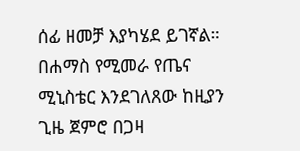ሰፊ ዘመቻ እያካሄደ ይገኛል።
በሐማስ የሚመራ የጤና ሚኒስቴር እንደገለጸው ከዚያን ጊዜ ጀምሮ በጋዛ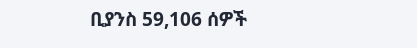ቢያንስ 59,106 ሰዎች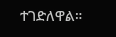ተገድለዋል።